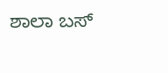ಶಾಲಾ ಬಸ್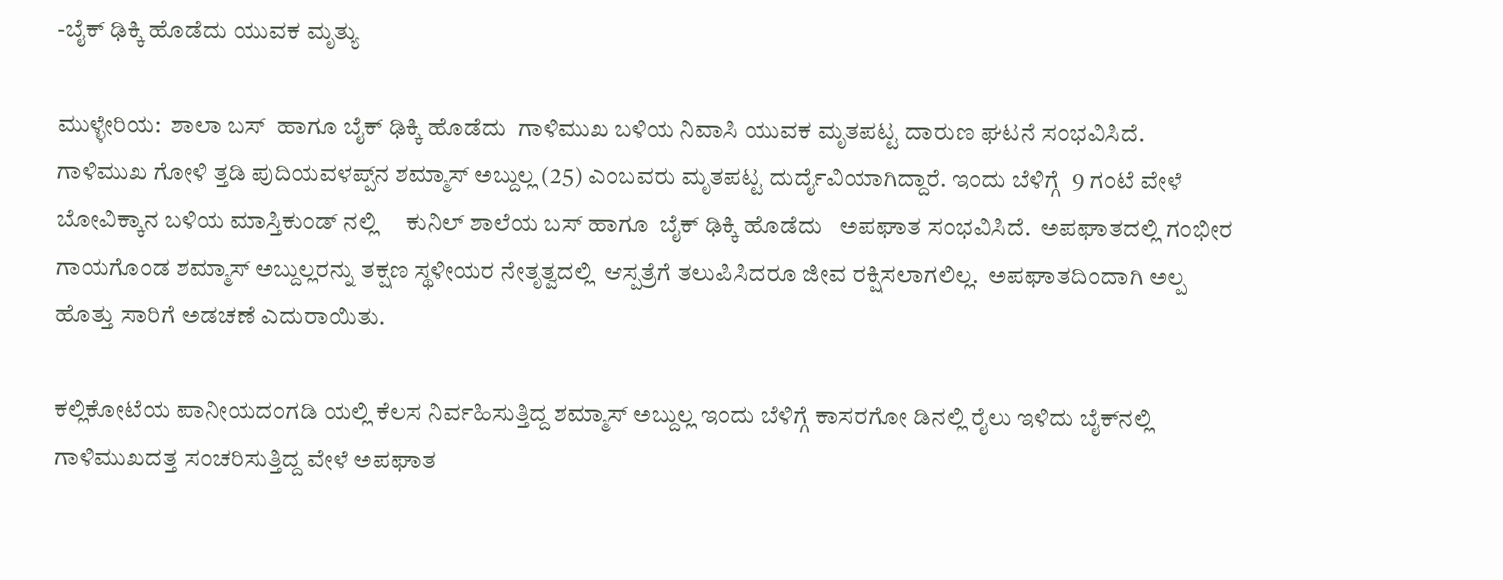-ಬೈಕ್ ಢಿಕ್ಕಿ ಹೊಡೆದು ಯುವಕ ಮೃತ್ಯು

ಮುಳ್ಳೇರಿಯ:  ಶಾಲಾ ಬಸ್  ಹಾಗೂ ಬೈಕ್ ಢಿಕ್ಕಿ ಹೊಡೆದು  ಗಾಳಿಮುಖ ಬಳಿಯ ನಿವಾಸಿ ಯುವಕ ಮೃತಪಟ್ಟ ದಾರುಣ ಘಟನೆ ಸಂಭವಿಸಿದೆ.  ಗಾಳಿಮುಖ ಗೋಳಿ ತ್ತಡಿ ಪುದಿಯವಳಪ್ಪ್‌ನ ಶಮ್ಮಾಸ್ ಅಬ್ದುಲ್ಲ (25) ಎಂಬವರು ಮೃತಪಟ್ಟ ದುರ್ದೈವಿಯಾಗಿದ್ದಾರೆ. ಇಂದು ಬೆಳಿಗ್ಗೆ  9 ಗಂಟೆ ವೇಳೆ ಬೋವಿಕ್ಕಾನ ಬಳಿಯ ಮಾಸ್ತಿಕುಂಡ್ ನಲ್ಲಿ     ಕುನಿಲ್ ಶಾಲೆಯ ಬಸ್ ಹಾಗೂ  ಬೈಕ್ ಢಿಕ್ಕಿ ಹೊಡೆದು   ಅಪಘಾತ ಸಂಭವಿಸಿದೆ.  ಅಪಘಾತದಲ್ಲಿ ಗಂಭೀರ ಗಾಯಗೊಂಡ ಶಮ್ಮಾಸ್ ಅಬ್ದುಲ್ಲರನ್ನು ತಕ್ಷಣ ಸ್ಥಳೀಯರ ನೇತೃತ್ವದಲ್ಲಿ  ಆಸ್ಪತ್ರೆಗೆ ತಲುಪಿಸಿದರೂ ಜೀವ ರಕ್ಷಿಸಲಾಗಲಿಲ್ಲ.  ಅಪಘಾತದಿಂದಾಗಿ ಅಲ್ಪ ಹೊತ್ತು ಸಾರಿಗೆ ಅಡಚಣೆ ಎದುರಾಯಿತು.

ಕಲ್ಲಿಕೋಟೆಯ ಪಾನೀಯದಂಗಡಿ ಯಲ್ಲಿ ಕೆಲಸ ನಿರ್ವಹಿಸುತ್ತಿದ್ದ ಶಮ್ಮಾಸ್ ಅಬ್ದುಲ್ಲ ಇಂದು ಬೆಳಿಗ್ಗೆ ಕಾಸರಗೋ ಡಿನಲ್ಲಿ ರೈಲು ಇಳಿದು ಬೈಕ್‌ನಲ್ಲಿ  ಗಾಳಿಮುಖದತ್ತ ಸಂಚರಿಸುತ್ತಿದ್ದ ವೇಳೆ ಅಪಘಾತ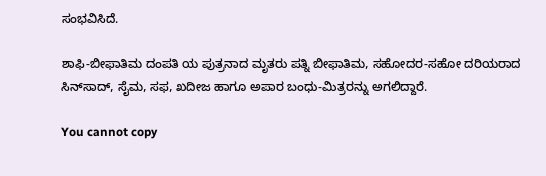ಸಂಭವಿಸಿದೆ.

ಶಾಫಿ-ಬೀಫಾತಿಮ ದಂಪತಿ ಯ ಪುತ್ರನಾದ ಮೃತರು ಪತ್ನಿ ಬೀಫಾತಿಮ, ಸಹೋದರ-ಸಹೋ ದರಿಯರಾದ ಸಿನ್‌ಸಾದ್, ಸೈಮ, ಸಫ, ಖದೀಜ ಹಾಗೂ ಅಪಾರ ಬಂಧು-ಮಿತ್ರರನ್ನು ಅಗಲಿದ್ದಾರೆ.

You cannot copy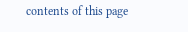contents of this page